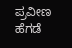ಪ್ರವೀಣ ಹೆಗಡೆ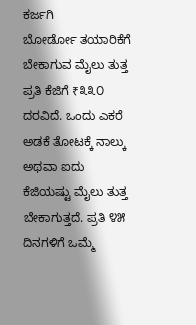ಕರ್ಜಗಿ
ಬೋರ್ಡೋ ತಯಾರಿಕೆಗೆ ಬೇಕಾಗುವ ಮೈಲು ತುತ್ತ ಪ್ರತಿ ಕೆಜಿಗೆ ₹೩೩೦ ದರವಿದೆ. ಒಂದು ಎಕರೆ ಅಡಕೆ ತೋಟಕ್ಕೆ ನಾಲ್ಕು ಅಥವಾ ಐದು ಕೆಜಿಯಷ್ಟು ಮೈಲು ತುತ್ತ ಬೇಕಾಗುತ್ತದೆ. ಪ್ರತಿ ೪೫ ದಿನಗಳಿಗೆ ಒಮ್ಮೆ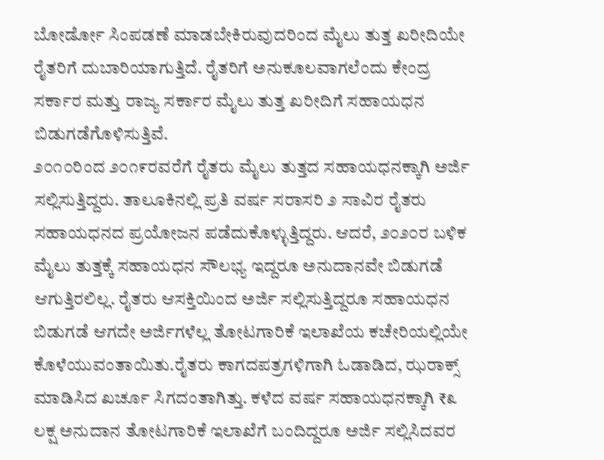ಬೋರ್ಡೋ ಸಿಂಪಡಣೆ ಮಾಡಬೇಕಿರುವುದರಿಂದ ಮೈಲು ತುತ್ತ ಖರೀದಿಯೇ ರೈತರಿಗೆ ದುಬಾರಿಯಾಗುತ್ತಿದೆ. ರೈತರಿಗೆ ಅನುಕೂಲವಾಗಲೆಂದು ಕೇಂದ್ರ ಸರ್ಕಾರ ಮತ್ತು ರಾಜ್ಯ ಸರ್ಕಾರ ಮೈಲು ತುತ್ತ ಖರೀದಿಗೆ ಸಹಾಯಧನ ಬಿಡುಗಡೆಗೊಳಿಸುತ್ತಿವೆ.
೨೦೧೦ರಿಂದ ೨೦೧೯ರವರೆಗೆ ರೈತರು ಮೈಲು ತುತ್ತದ ಸಹಾಯಧನಕ್ಕಾಗಿ ಅರ್ಜಿ ಸಲ್ಲಿಸುತ್ತಿದ್ದರು. ತಾಲೂಕಿನಲ್ಲಿ ಪ್ರತಿ ವರ್ಷ ಸರಾಸರಿ ೨ ಸಾವಿರ ರೈತರು ಸಹಾಯಧನದ ಪ್ರಯೋಜನ ಪಡೆದುಕೊಳ್ಳುತ್ತಿದ್ದರು. ಆದರೆ, ೨೦೨೦ರ ಬಳಿಕ ಮೈಲು ತುತ್ತಕ್ಕೆ ಸಹಾಯಧನ ಸೌಲಭ್ಯ ಇದ್ದರೂ ಅನುದಾನವೇ ಬಿಡುಗಡೆ ಆಗುತ್ತಿರಲಿಲ್ಲ. ರೈತರು ಆಸಕ್ತಿಯಿಂದ ಅರ್ಜಿ ಸಲ್ಲಿಸುತ್ತಿದ್ದರೂ ಸಹಾಯಧನ ಬಿಡುಗಡೆ ಆಗದೇ ಅರ್ಜಿಗಳೆಲ್ಲ ತೋಟಗಾರಿಕೆ ಇಲಾಖೆಯ ಕಚೇರಿಯಲ್ಲಿಯೇ ಕೊಳೆಯುವಂತಾಯಿತು.ರೈತರು ಕಾಗದಪತ್ರಗಳಿಗಾಗಿ ಓಡಾಡಿದ, ಝರಾಕ್ಸ್ ಮಾಡಿಸಿದ ಖರ್ಚೂ ಸಿಗದಂತಾಗಿತ್ತು. ಕಳೆದ ವರ್ಷ ಸಹಾಯಧನಕ್ಕಾಗಿ ₹೩ ಲಕ್ಷ ಅನುದಾನ ತೋಟಗಾರಿಕೆ ಇಲಾಖೆಗೆ ಬಂದಿದ್ದರೂ ಅರ್ಜಿ ಸಲ್ಲಿಸಿದವರ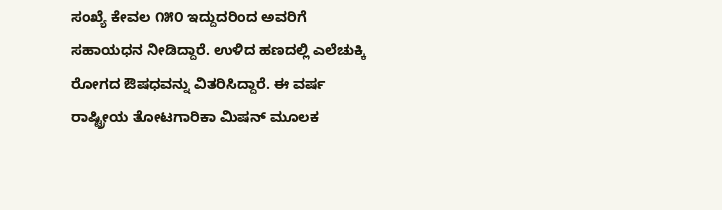ಸಂಖ್ಯೆ ಕೇವಲ ೧೫೦ ಇದ್ದುದರಿಂದ ಅವರಿಗೆ ಸಹಾಯಧನ ನೀಡಿದ್ದಾರೆ. ಉಳಿದ ಹಣದಲ್ಲಿ ಎಲೆಚುಕ್ಕಿ ರೋಗದ ಔಷಧವನ್ನು ವಿತರಿಸಿದ್ದಾರೆ. ಈ ವರ್ಷ ರಾಷ್ಟ್ರೀಯ ತೋಟಗಾರಿಕಾ ಮಿಷನ್ ಮೂಲಕ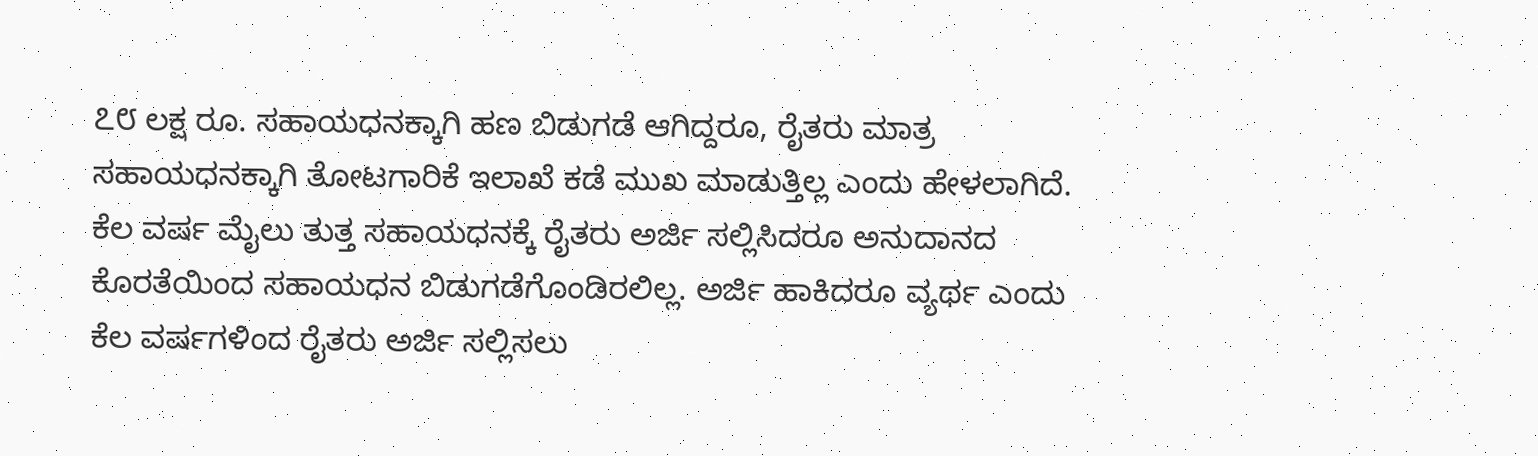೭೮ ಲಕ್ಷ ರೂ. ಸಹಾಯಧನಕ್ಕಾಗಿ ಹಣ ಬಿಡುಗಡೆ ಆಗಿದ್ದರೂ, ರೈತರು ಮಾತ್ರ ಸಹಾಯಧನಕ್ಕಾಗಿ ತೋಟಗಾರಿಕೆ ಇಲಾಖೆ ಕಡೆ ಮುಖ ಮಾಡುತ್ತಿಲ್ಲ ಎಂದು ಹೇಳಲಾಗಿದೆ.
ಕೆಲ ವರ್ಷ ಮೈಲು ತುತ್ತ ಸಹಾಯಧನಕ್ಕೆ ರೈತರು ಅರ್ಜಿ ಸಲ್ಲಿಸಿದರೂ ಅನುದಾನದ ಕೊರತೆಯಿಂದ ಸಹಾಯಧನ ಬಿಡುಗಡೆಗೊಂಡಿರಲಿಲ್ಲ. ಅರ್ಜಿ ಹಾಕಿದರೂ ವ್ಯರ್ಥ ಎಂದು ಕೆಲ ವರ್ಷಗಳಿಂದ ರೈತರು ಅರ್ಜಿ ಸಲ್ಲಿಸಲು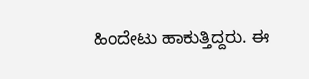ಹಿಂದೇಟು ಹಾಕುತ್ತಿದ್ದರು. ಈ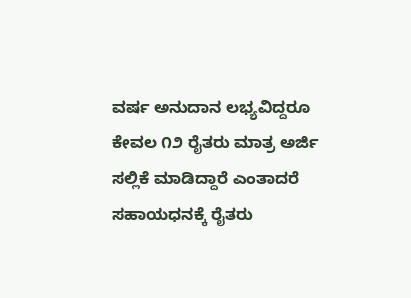ವರ್ಷ ಅನುದಾನ ಲಭ್ಯವಿದ್ದರೂ ಕೇವಲ ೧೨ ರೈತರು ಮಾತ್ರ ಅರ್ಜಿ ಸಲ್ಲಿಕೆ ಮಾಡಿದ್ದಾರೆ ಎಂತಾದರೆ ಸಹಾಯಧನಕ್ಕೆ ರೈತರು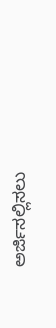ಅರ್ಜಿಸಲ್ಲಿಸಲು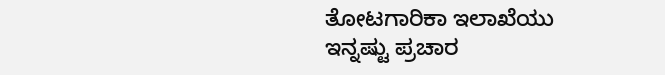ತೋಟಗಾರಿಕಾ ಇಲಾಖೆಯು ಇನ್ನಷ್ಟು ಪ್ರಚಾರ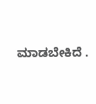ಮಾಡಬೇಕಿದೆ .